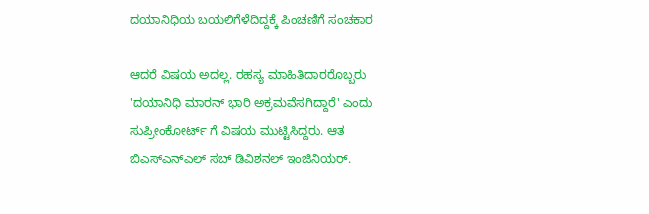ದಯಾನಿಧಿಯ ಬಯಲಿಗೆಳೆದಿದ್ದಕ್ಕೆ ಪಿಂಚಣಿಗೆ ಸಂಚಕಾರ

ಆದರೆ ವಿಷಯ ಅದಲ್ಲ. ರಹಸ್ಯ ಮಾಹಿತಿದಾರರೊಬ್ಬರು 'ದಯಾನಿಧಿ ಮಾರನ್ ಭಾರಿ ಅಕ್ರಮವೆಸಗಿದ್ದಾರೆ' ಎಂದು ಸುಪ್ರೀಂಕೋರ್ಟ್ ಗೆ ವಿಷಯ ಮುಟ್ಟಿಸಿದ್ದರು. ಆತ ಬಿಎಸ್ಎನ್ಎಲ್ ಸಬ್ ಡಿವಿಶನಲ್ ಇಂಜಿನಿಯರ್.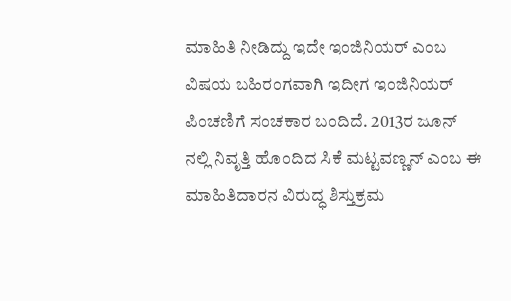ಮಾಹಿತಿ ನೀಡಿದ್ದು ಇದೇ ಇಂಜಿನಿಯರ್ ಎಂಬ ವಿಷಯ ಬಹಿರಂಗವಾಗಿ ಇದೀಗ ಇಂಜಿನಿಯರ್ ಪಿಂಚಣಿಗೆ ಸಂಚಕಾರ ಬಂದಿದೆ. 2013ರ ಜೂನ್ ನಲ್ಲಿ ನಿವೃತ್ತಿ ಹೊಂದಿದ ಸಿಕೆ ಮಟ್ಟವಣ್ಣನ್ ಎಂಬ ಈ ಮಾಹಿತಿದಾರನ ವಿರುದ್ಧ ಶಿಸ್ತುಕ್ರಮ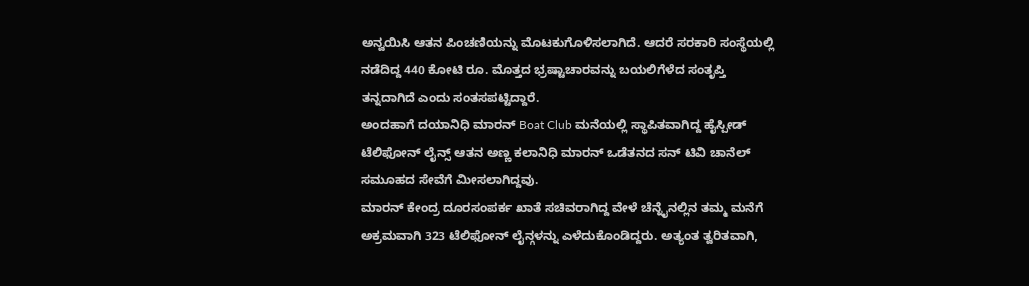ಅನ್ವಯಿಸಿ ಆತನ ಪಿಂಚಣಿಯನ್ನು ಮೊಟಕುಗೊಳಿಸಲಾಗಿದೆ. ಆದರೆ ಸರಕಾರಿ ಸಂಸ್ಥೆಯಲ್ಲಿ ನಡೆದಿದ್ದ 440 ಕೋಟಿ ರೂ. ಮೊತ್ತದ ಭ್ರಷ್ಟಾಚಾರವನ್ನು ಬಯಲಿಗೆಳೆದ ಸಂತೃಪ್ತಿ ತನ್ನದಾಗಿದೆ ಎಂದು ಸಂತಸಪಟ್ಟಿದ್ದಾರೆ.
ಅಂದಹಾಗೆ ದಯಾನಿಧಿ ಮಾರನ್ Boat Club ಮನೆಯಲ್ಲಿ ಸ್ಥಾಪಿತವಾಗಿದ್ದ ಹೈಸ್ಪೀಡ್ ಟೆಲಿಫೋನ್ ಲೈನ್ಸ್ ಆತನ ಅಣ್ಣ ಕಲಾನಿಧಿ ಮಾರನ್ ಒಡೆತನದ ಸನ್ ಟಿವಿ ಚಾನೆಲ್ ಸಮೂಹದ ಸೇವೆಗೆ ಮೀಸಲಾಗಿದ್ದವು.
ಮಾರನ್ ಕೇಂದ್ರ ದೂರಸಂಪರ್ಕ ಖಾತೆ ಸಚಿವರಾಗಿದ್ದ ವೇಳೆ ಚೆನ್ನೈನಲ್ಲಿನ ತಮ್ಮ ಮನೆಗೆ ಅಕ್ರಮವಾಗಿ 323 ಟೆಲಿಫೋನ್ ಲೈನ್ಗಳನ್ನು ಎಳೆದುಕೊಂಡಿದ್ದರು. ಅತ್ಯಂತ ತ್ವರಿತವಾಗಿ,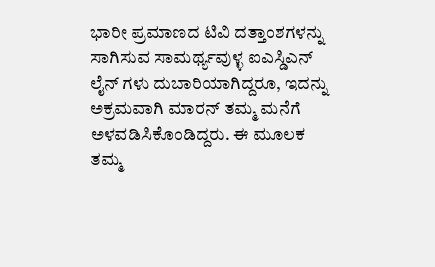ಭಾರೀ ಪ್ರಮಾಣದ ಟಿವಿ ದತ್ತಾಂಶಗಳನ್ನು ಸಾಗಿಸುವ ಸಾಮರ್ಥ್ಯವುಳ್ಳ ಐಎಸ್ಡಿಎನ್ ಲೈನ್ ಗಳು ದುಬಾರಿಯಾಗಿದ್ದರೂ, ಇದನ್ನು ಅಕ್ರಮವಾಗಿ ಮಾರನ್ ತಮ್ಮ ಮನೆಗೆ ಅಳವಡಿಸಿಕೊಂಡಿದ್ದರು. ಈ ಮೂಲಕ ತಮ್ಮ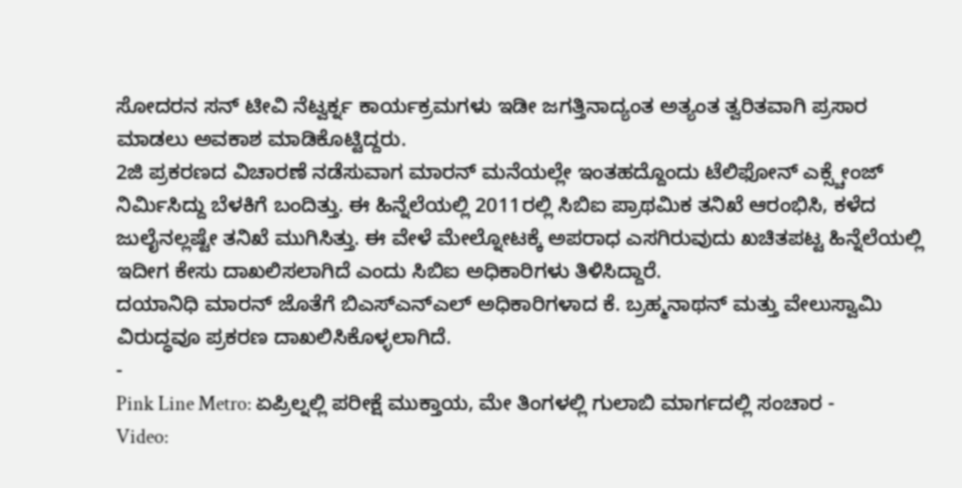ಸೋದರನ ಸನ್ ಟೀವಿ ನೆಟ್ವರ್ಕ್ನ ಕಾರ್ಯಕ್ರಮಗಳು ಇಡೀ ಜಗತ್ತಿನಾದ್ಯಂತ ಅತ್ಯಂತ ತ್ವರಿತವಾಗಿ ಪ್ರಸಾರ ಮಾಡಲು ಅವಕಾಶ ಮಾಡಿಕೊಟ್ಟಿದ್ದರು.
2ಜಿ ಪ್ರಕರಣದ ವಿಚಾರಣೆ ನಡೆಸುವಾಗ ಮಾರನ್ ಮನೆಯಲ್ಲೇ ಇಂತಹದ್ದೊಂದು ಟೆಲಿಫೋನ್ ಎಕ್ಸ್ಚೇಂಜ್ ನಿರ್ಮಿಸಿದ್ದು ಬೆಳಕಿಗೆ ಬಂದಿತ್ತು. ಈ ಹಿನ್ನೆಲೆಯಲ್ಲಿ 2011ರಲ್ಲಿ ಸಿಬಿಐ ಪ್ರಾಥಮಿಕ ತನಿಖೆ ಆರಂಭಿಸಿ, ಕಳೆದ ಜುಲೈನಲ್ಲಷ್ಟೇ ತನಿಖೆ ಮುಗಿಸಿತ್ತು. ಈ ವೇಳೆ ಮೇಲ್ನೋಟಕ್ಕೆ ಅಪರಾಧ ಎಸಗಿರುವುದು ಖಚಿತಪಟ್ಟ ಹಿನ್ನೆಲೆಯಲ್ಲಿ ಇದೀಗ ಕೇಸು ದಾಖಲಿಸಲಾಗಿದೆ ಎಂದು ಸಿಬಿಐ ಅಧಿಕಾರಿಗಳು ತಿಳಿಸಿದ್ದಾರೆ.
ದಯಾನಿಧಿ ಮಾರನ್ ಜೊತೆಗೆ ಬಿಎಸ್ಎನ್ಎಲ್ ಅಧಿಕಾರಿಗಳಾದ ಕೆ. ಬ್ರಹ್ಮನಾಥನ್ ಮತ್ತು ವೇಲುಸ್ವಾಮಿ ವಿರುದ್ಧವೂ ಪ್ರಕರಣ ದಾಖಲಿಸಿಕೊಳ್ಳಲಾಗಿದೆ.
-
Pink Line Metro: ಏಪ್ರಿಲ್ನಲ್ಲಿ ಪರೀಕ್ಷೆ ಮುಕ್ತಾಯ, ಮೇ ತಿಂಗಳಲ್ಲಿ ಗುಲಾಬಿ ಮಾರ್ಗದಲ್ಲಿ ಸಂಚಾರ -
Video: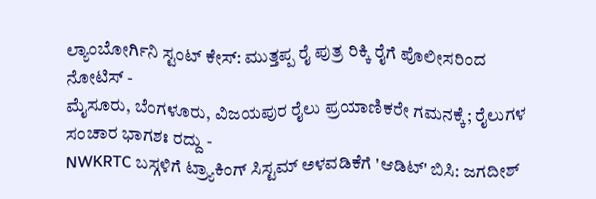ಲ್ಯಾಂಬೋರ್ಗಿನಿ ಸ್ಟಂಟ್ ಕೇಸ್: ಮುತ್ತಪ್ಪ ರೈ ಪುತ್ರ ರಿಕ್ಕಿ ರೈಗೆ ಪೊಲೀಸರಿಂದ ನೋಟಿಸ್ -
ಮೈಸೂರು, ಬೆಂಗಳೂರು, ವಿಜಯಪುರ ರೈಲು ಪ್ರಯಾಣಿಕರೇ ಗಮನಕ್ಕೆ; ರೈಲುಗಳ ಸಂಚಾರ ಭಾಗಶಃ ರದ್ದು -
NWKRTC ಬಸ್ಗಳಿಗೆ ಟ್ರ್ಯಾಕಿಂಗ್ ಸಿಸ್ಟಮ್ ಅಳವಡಿಕೆಗೆ 'ಆಡಿಟ್' ಬಿಸಿ: ಜಗದೀಶ್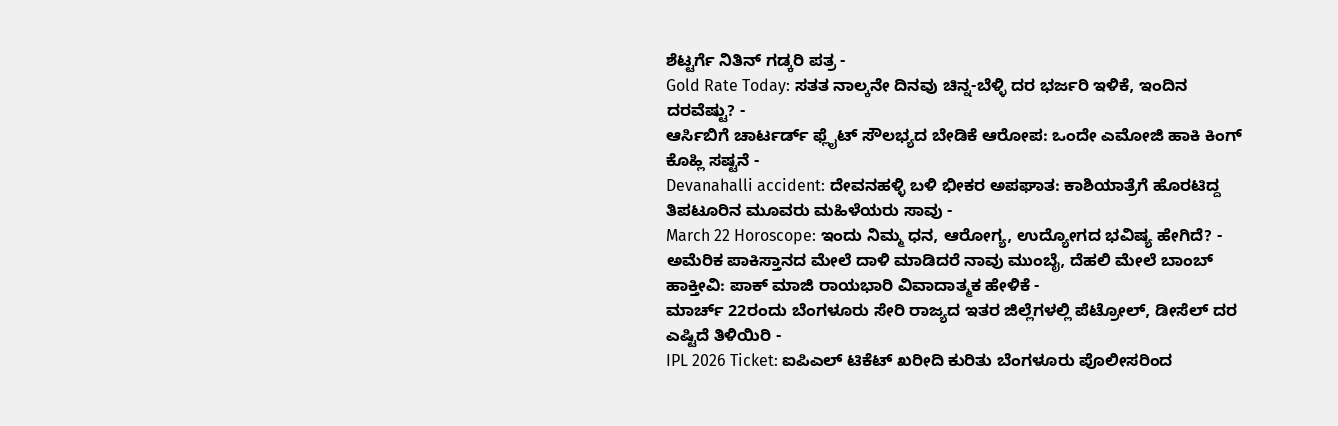ಶೆಟ್ಟರ್ಗೆ ನಿತಿನ್ ಗಡ್ಕರಿ ಪತ್ರ -
Gold Rate Today: ಸತತ ನಾಲ್ಕನೇ ದಿನವು ಚಿನ್ನ-ಬೆಳ್ಳಿ ದರ ಭರ್ಜರಿ ಇಳಿಕೆ, ಇಂದಿನ ದರವೆಷ್ಟು? -
ಆರ್ಸಿಬಿಗೆ ಚಾರ್ಟರ್ಡ್ ಫ್ಲೈಟ್ ಸೌಲಭ್ಯದ ಬೇಡಿಕೆ ಆರೋಪ: ಒಂದೇ ಎಮೋಜಿ ಹಾಕಿ ಕಿಂಗ್ ಕೊಹ್ಲಿ ಸಷ್ಟನೆ -
Devanahalli accident: ದೇವನಹಳ್ಳಿ ಬಳಿ ಭೀಕರ ಅಪಘಾತ: ಕಾಶಿಯಾತ್ರೆಗೆ ಹೊರಟಿದ್ದ ತಿಪಟೂರಿನ ಮೂವರು ಮಹಿಳೆಯರು ಸಾವು -
March 22 Horoscope: ಇಂದು ನಿಮ್ಮ ಧನ, ಆರೋಗ್ಯ, ಉದ್ಯೋಗದ ಭವಿಷ್ಯ ಹೇಗಿದೆ? -
ಅಮೆರಿಕ ಪಾಕಿಸ್ತಾನದ ಮೇಲೆ ದಾಳಿ ಮಾಡಿದರೆ ನಾವು ಮುಂಬೈ, ದೆಹಲಿ ಮೇಲೆ ಬಾಂಬ್ ಹಾಕ್ತೀವಿ: ಪಾಕ್ ಮಾಜಿ ರಾಯಭಾರಿ ವಿವಾದಾತ್ಮಕ ಹೇಳಿಕೆ -
ಮಾರ್ಚ್ 22ರಂದು ಬೆಂಗಳೂರು ಸೇರಿ ರಾಜ್ಯದ ಇತರ ಜಿಲ್ಲೆಗಳಲ್ಲಿ ಪೆಟ್ರೋಲ್, ಡೀಸೆಲ್ ದರ ಎಷ್ಟಿದೆ ತಿಳಿಯಿರಿ -
IPL 2026 Ticket: ಐಪಿಎಲ್ ಟಿಕೆಟ್ ಖರೀದಿ ಕುರಿತು ಬೆಂಗಳೂರು ಪೊಲೀಸರಿಂದ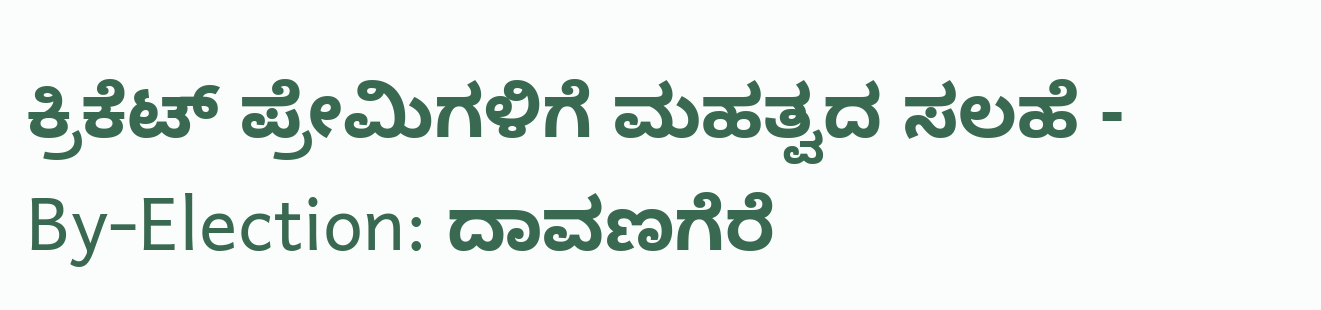ಕ್ರಿಕೆಟ್ ಪ್ರೇಮಿಗಳಿಗೆ ಮಹತ್ವದ ಸಲಹೆ -
By-Election: ದಾವಣಗೆರೆ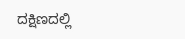ದಕ್ಷಿಣದಲ್ಲಿ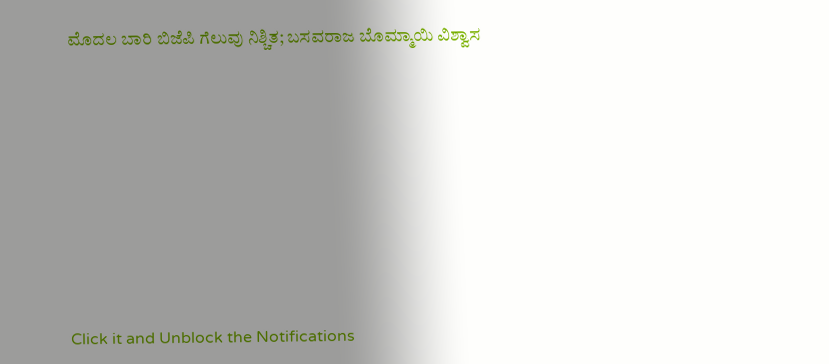ಮೊದಲ ಬಾರಿ ಬಿಜೆಪಿ ಗೆಲುವು ನಿಶ್ಚಿತ; ಬಸವರಾಜ ಬೊಮ್ಮಾಯಿ ವಿಶ್ವಾಸ












Click it and Unblock the Notifications